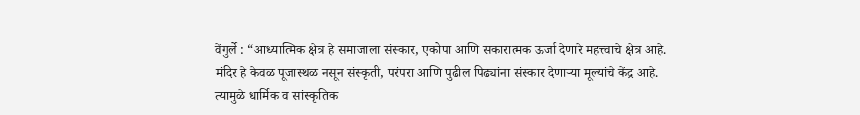वेंगुर्ले : “आध्यात्मिक क्षेत्र हे समाजाला संस्कार, एकोपा आणि सकारात्मक ऊर्जा देणारे महत्त्वाचे क्षेत्र आहे. मंदिर हे केवळ पूजास्थळ नसून संस्कृती, परंपरा आणि पुढील पिढ्यांना संस्कार देणाऱ्या मूल्यांचे केंद्र आहे. त्यामुळे धार्मिक व सांस्कृतिक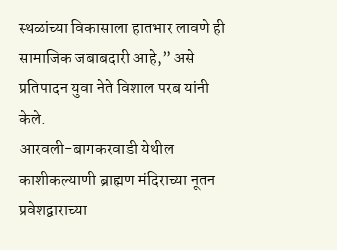स्थळांच्या विकासाला हातभार लावणे ही सामाजिक जबाबदारी आहे,” असे प्रतिपादन युवा नेते विशाल परब यांनी केले.
आरवली-बागकरवाडी येथील काशीकल्याणी ब्राह्मण मंदिराच्या नूतन प्रवेशद्वाराच्या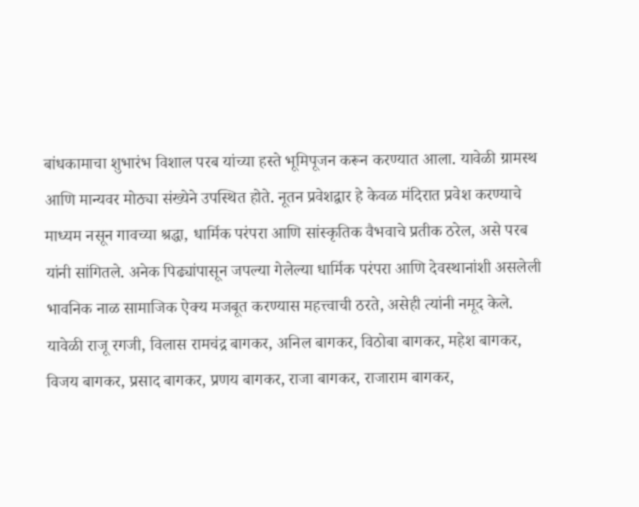बांधकामाचा शुभारंभ विशाल परब यांच्या हस्ते भूमिपूजन करून करण्यात आला. यावेळी ग्रामस्थ आणि मान्यवर मोठ्या संख्येने उपस्थित होते. नूतन प्रवेशद्वार हे केवळ मंदिरात प्रवेश करण्याचे माध्यम नसून गावच्या श्रद्धा, धार्मिक परंपरा आणि सांस्कृतिक वैभवाचे प्रतीक ठरेल, असे परब यांनी सांगितले. अनेक पिढ्यांपासून जपल्या गेलेल्या धार्मिक परंपरा आणि देवस्थानांशी असलेली भावनिक नाळ सामाजिक ऐक्य मजबूत करण्यास महत्त्वाची ठरते, असेही त्यांनी नमूद केले.
यावेळी राजू रगजी, विलास रामचंद्र बागकर, अनिल बागकर, विठोबा बागकर, महेश बागकर, विजय बागकर, प्रसाद बागकर, प्रणय बागकर, राजा बागकर, राजाराम बागकर,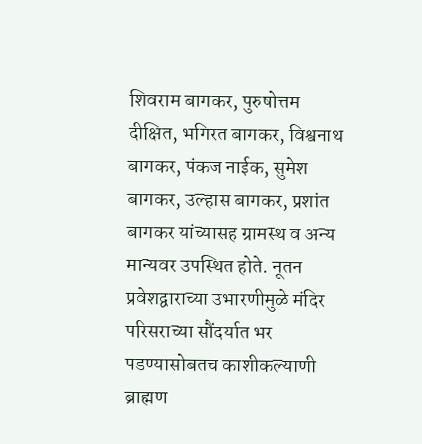शिवराम बागकर, पुरुषोत्तम दीक्षित, भगिरत बागकर, विश्वनाथ बागकर, पंकज नाईक, सुमेश बागकर, उल्हास बागकर, प्रशांत बागकर यांच्यासह ग्रामस्थ व अन्य मान्यवर उपस्थित होते. नूतन प्रवेशद्वाराच्या उभारणीमुळे मंदिर परिसराच्या सौंदर्यात भर पडण्यासोबतच काशीकल्याणी ब्राह्मण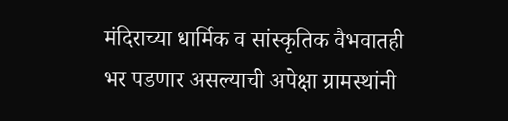मंदिराच्या धार्मिक व सांस्कृतिक वैभवातही भर पडणार असल्याची अपेक्षा ग्रामस्थांनी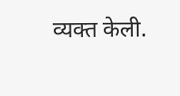व्यक्त केली.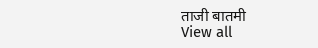ताजी बातमी
View all